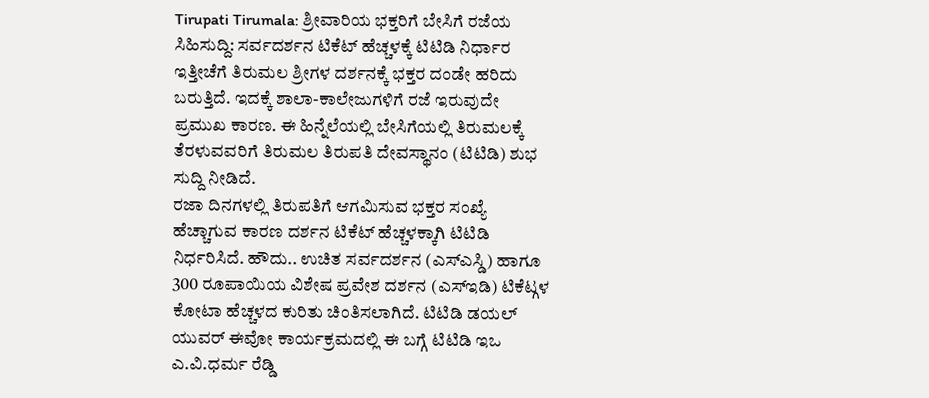Tirupati Tirumala: ಶ್ರೀವಾರಿಯ ಭಕ್ತರಿಗೆ ಬೇಸಿಗೆ ರಜೆಯ ಸಿಹಿಸುದ್ದಿ: ಸರ್ವದರ್ಶನ ಟಿಕೆಟ್ ಹೆಚ್ಚಳಕ್ಕೆ ಟಿಟಿಡಿ ನಿರ್ಧಾರ
ಇತ್ತೀಚೆಗೆ ತಿರುಮಲ ಶ್ರೀಗಳ ದರ್ಶನಕ್ಕೆ ಭಕ್ತರ ದಂಡೇ ಹರಿದು ಬರುತ್ತಿದೆ. ಇದಕ್ಕೆ ಶಾಲಾ-ಕಾಲೇಜುಗಳಿಗೆ ರಜೆ ಇರುವುದೇ ಪ್ರಮುಖ ಕಾರಣ. ಈ ಹಿನ್ನೆಲೆಯಲ್ಲಿ ಬೇಸಿಗೆಯಲ್ಲಿ ತಿರುಮಲಕ್ಕೆ ತೆರಳುವವರಿಗೆ ತಿರುಮಲ ತಿರುಪತಿ ದೇವಸ್ಥಾನಂ (ಟಿಟಿಡಿ) ಶುಭ ಸುದ್ದಿ ನೀಡಿದೆ.
ರಜಾ ದಿನಗಳಲ್ಲಿ ತಿರುಪತಿಗೆ ಆಗಮಿಸುವ ಭಕ್ತರ ಸಂಖ್ಯೆ ಹೆಚ್ಚಾಗುವ ಕಾರಣ ದರ್ಶನ ಟಿಕೆಟ್ ಹೆಚ್ಚಳಕ್ಕಾಗಿ ಟಿಟಿಡಿ ನಿರ್ಧರಿಸಿದೆ. ಹೌದು.. ಉಚಿತ ಸರ್ವದರ್ಶನ (ಎಸ್ಎಸ್ಡಿ) ಹಾಗೂ 300 ರೂಪಾಯಿಯ ವಿಶೇಷ ಪ್ರವೇಶ ದರ್ಶನ (ಎಸ್ಇಡಿ) ಟಿಕೆಟ್ಗಳ ಕೋಟಾ ಹೆಚ್ಚಳದ ಕುರಿತು ಚಿಂತಿಸಲಾಗಿದೆ. ಟಿಟಿಡಿ ಡಯಲ್ ಯುವರ್ ಈವೋ ಕಾರ್ಯಕ್ರಮದಲ್ಲಿ ಈ ಬಗ್ಗೆ ಟಿಟಿಡಿ ಇಒ ಎ.ವಿ.ಧರ್ಮ ರೆಡ್ಡಿ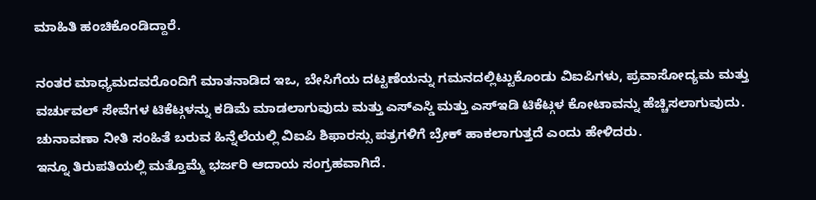ಮಾಹಿತಿ ಹಂಚಿಕೊಂಡಿದ್ದಾರೆ.

ನಂತರ ಮಾಧ್ಯಮದವರೊಂದಿಗೆ ಮಾತನಾಡಿದ ಇಒ, ಬೇಸಿಗೆಯ ದಟ್ಟಣೆಯನ್ನು ಗಮನದಲ್ಲಿಟ್ಟುಕೊಂಡು ವಿಐಪಿಗಳು, ಪ್ರವಾಸೋದ್ಯಮ ಮತ್ತು ವರ್ಚುವಲ್ ಸೇವೆಗಳ ಟಿಕೆಟ್ಗಳನ್ನು ಕಡಿಮೆ ಮಾಡಲಾಗುವುದು ಮತ್ತು ಎಸ್ಎಸ್ಡಿ ಮತ್ತು ಎಸ್ಇಡಿ ಟಿಕೆಟ್ಗಳ ಕೋಟಾವನ್ನು ಹೆಚ್ಚಿಸಲಾಗುವುದು. ಚುನಾವಣಾ ನೀತಿ ಸಂಹಿತೆ ಬರುವ ಹಿನ್ನೆಲೆಯಲ್ಲಿ ವಿಐಪಿ ಶಿಫಾರಸ್ಸು ಪತ್ರಗಳಿಗೆ ಬ್ರೇಕ್ ಹಾಕಲಾಗುತ್ತದೆ ಎಂದು ಹೇಳಿದರು.
ಇನ್ನೂ ತಿರುಪತಿಯಲ್ಲಿ ಮತ್ತೊಮ್ಮೆ ಭರ್ಜರಿ ಆದಾಯ ಸಂಗ್ರಹವಾಗಿದೆ.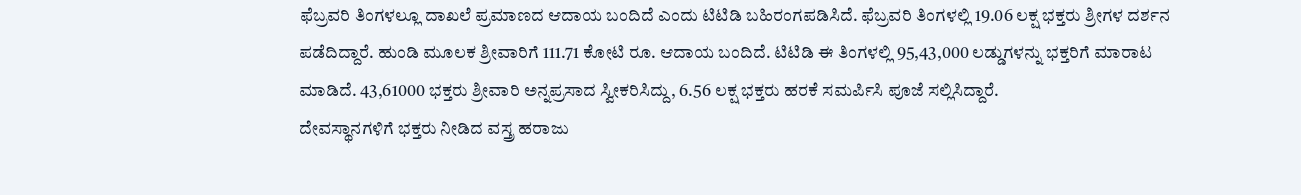ಫೆಬ್ರವರಿ ತಿಂಗಳಲ್ಲೂ ದಾಖಲೆ ಪ್ರಮಾಣದ ಆದಾಯ ಬಂದಿದೆ ಎಂದು ಟಿಟಿಡಿ ಬಹಿರಂಗಪಡಿಸಿದೆ. ಫೆಬ್ರವರಿ ತಿಂಗಳಲ್ಲಿ 19.06 ಲಕ್ಷ ಭಕ್ತರು ಶ್ರೀಗಳ ದರ್ಶನ ಪಡೆದಿದ್ದಾರೆ. ಹುಂಡಿ ಮೂಲಕ ಶ್ರೀವಾರಿಗೆ 111.71 ಕೋಟಿ ರೂ. ಆದಾಯ ಬಂದಿದೆ. ಟಿಟಿಡಿ ಈ ತಿಂಗಳಲ್ಲಿ 95,43,000 ಲಡ್ಡುಗಳನ್ನು ಭಕ್ತರಿಗೆ ಮಾರಾಟ ಮಾಡಿದೆ. 43,61000 ಭಕ್ತರು ಶ್ರೀವಾರಿ ಅನ್ನಪ್ರಸಾದ ಸ್ವೀಕರಿಸಿದ್ದು, 6.56 ಲಕ್ಷ ಭಕ್ತರು ಹರಕೆ ಸಮರ್ಪಿಸಿ ಪೂಜೆ ಸಲ್ಲಿಸಿದ್ದಾರೆ.
ದೇವಸ್ಥಾನಗಳಿಗೆ ಭಕ್ತರು ನೀಡಿದ ವಸ್ತ್ರ ಹರಾಜು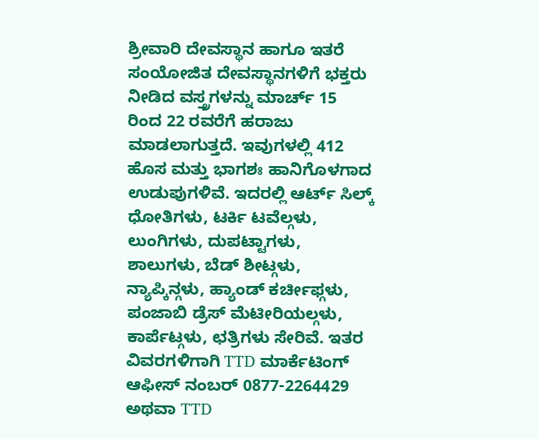ಶ್ರೀವಾರಿ ದೇವಸ್ಥಾನ ಹಾಗೂ ಇತರೆ ಸಂಯೋಜಿತ ದೇವಸ್ಥಾನಗಳಿಗೆ ಭಕ್ತರು ನೀಡಿದ ವಸ್ತ್ರಗಳನ್ನು ಮಾರ್ಚ್ 15 ರಿಂದ 22 ರವರೆಗೆ ಹರಾಜು ಮಾಡಲಾಗುತ್ತದೆ. ಇವುಗಳಲ್ಲಿ 412 ಹೊಸ ಮತ್ತು ಭಾಗಶಃ ಹಾನಿಗೊಳಗಾದ ಉಡುಪುಗಳಿವೆ. ಇದರಲ್ಲಿ ಆರ್ಟ್ ಸಿಲ್ಕ್ ಧೋತಿಗಳು, ಟರ್ಕಿ ಟವೆಲ್ಗಳು, ಲುಂಗಿಗಳು, ದುಪಟ್ಟಾಗಳು, ಶಾಲುಗಳು, ಬೆಡ್ ಶೀಟ್ಗಳು, ನ್ಯಾಪ್ಕಿನ್ಗಳು, ಹ್ಯಾಂಡ್ ಕರ್ಚೀಫ್ಗಳು, ಪಂಜಾಬಿ ಡ್ರೆಸ್ ಮೆಟೀರಿಯಲ್ಗಳು, ಕಾರ್ಪೆಟ್ಗಳು, ಛತ್ರಿಗಳು ಸೇರಿವೆ. ಇತರ ವಿವರಗಳಿಗಾಗಿ TTD ಮಾರ್ಕೆಟಿಂಗ್ ಆಫೀಸ್ ನಂಬರ್ 0877-2264429 ಅಥವಾ TTD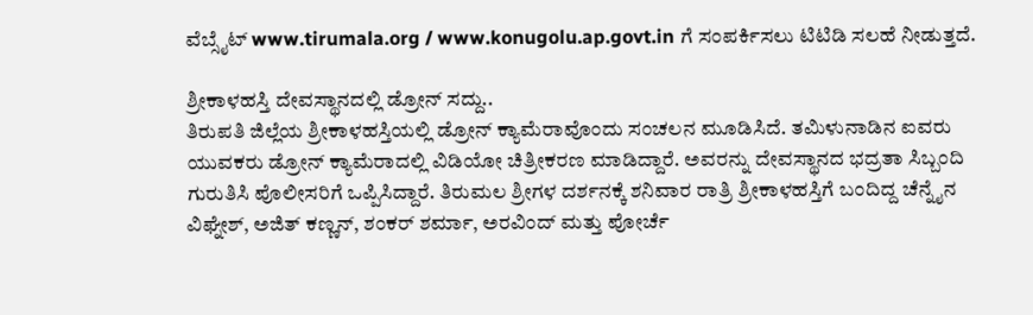ವೆಬ್ಸೈಟ್ www.tirumala.org / www.konugolu.ap.govt.in ಗೆ ಸಂಪರ್ಕಿಸಲು ಟಿಟಿಡಿ ಸಲಹೆ ನೀಡುತ್ತದೆ.

ಶ್ರೀಕಾಳಹಸ್ತಿ ದೇವಸ್ಥಾನದಲ್ಲಿ ಡ್ರೋನ್ ಸದ್ದು..
ತಿರುಪತಿ ಜಿಲ್ಲೆಯ ಶ್ರೀಕಾಳಹಸ್ತಿಯಲ್ಲಿ ಡ್ರೋನ್ ಕ್ಯಾಮೆರಾವೊಂದು ಸಂಚಲನ ಮೂಡಿಸಿದೆ. ತಮಿಳುನಾಡಿನ ಐವರು ಯುವಕರು ಡ್ರೋನ್ ಕ್ಯಾಮೆರಾದಲ್ಲಿ ವಿಡಿಯೋ ಚಿತ್ರೀಕರಣ ಮಾಡಿದ್ದಾರೆ. ಅವರನ್ನು ದೇವಸ್ಥಾನದ ಭದ್ರತಾ ಸಿಬ್ಬಂದಿ ಗುರುತಿಸಿ ಪೊಲೀಸರಿಗೆ ಒಪ್ಪಿಸಿದ್ದಾರೆ. ತಿರುಮಲ ಶ್ರೀಗಳ ದರ್ಶನಕ್ಕೆ ಶನಿವಾರ ರಾತ್ರಿ ಶ್ರೀಕಾಳಹಸ್ತಿಗೆ ಬಂದಿದ್ದ ಚೆನ್ನೈನ ವಿಘ್ನೇಶ್, ಅಜಿತ್ ಕಣ್ಣನ್, ಶಂಕರ್ ಶರ್ಮಾ, ಅರವಿಂದ್ ಮತ್ತು ಪೋರ್ಚೆ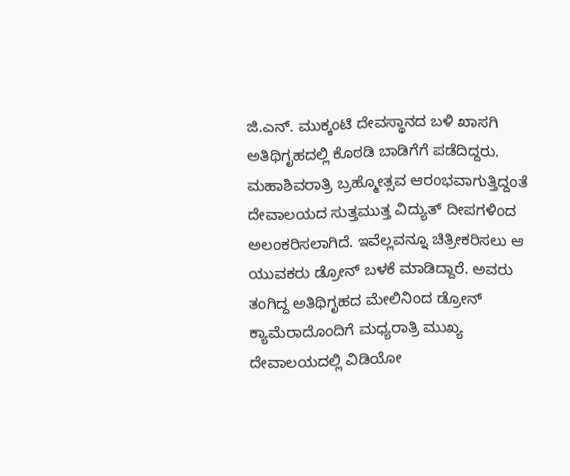ಜಿ.ಎನ್. ಮುಕ್ಕಂಟಿ ದೇವಸ್ಥಾನದ ಬಳಿ ಖಾಸಗಿ ಅತಿಥಿಗೃಹದಲ್ಲಿ ಕೊಠಡಿ ಬಾಡಿಗೆಗೆ ಪಡೆದಿದ್ದರು.
ಮಹಾಶಿವರಾತ್ರಿ ಬ್ರಹ್ಮೋತ್ಸವ ಆರಂಭವಾಗುತ್ತಿದ್ದಂತೆ ದೇವಾಲಯದ ಸುತ್ತಮುತ್ತ ವಿದ್ಯುತ್ ದೀಪಗಳಿಂದ ಅಲಂಕರಿಸಲಾಗಿದೆ. ಇವೆಲ್ಲವನ್ನೂ ಚಿತ್ರೀಕರಿಸಲು ಆ ಯುವಕರು ಡ್ರೋನ್ ಬಳಕೆ ಮಾಡಿದ್ದಾರೆ. ಅವರು ತಂಗಿದ್ದ ಅತಿಥಿಗೃಹದ ಮೇಲಿನಿಂದ ಡ್ರೋನ್ ಕ್ಯಾಮೆರಾದೊಂದಿಗೆ ಮಧ್ಯರಾತ್ರಿ ಮುಖ್ಯ ದೇವಾಲಯದಲ್ಲಿ ವಿಡಿಯೋ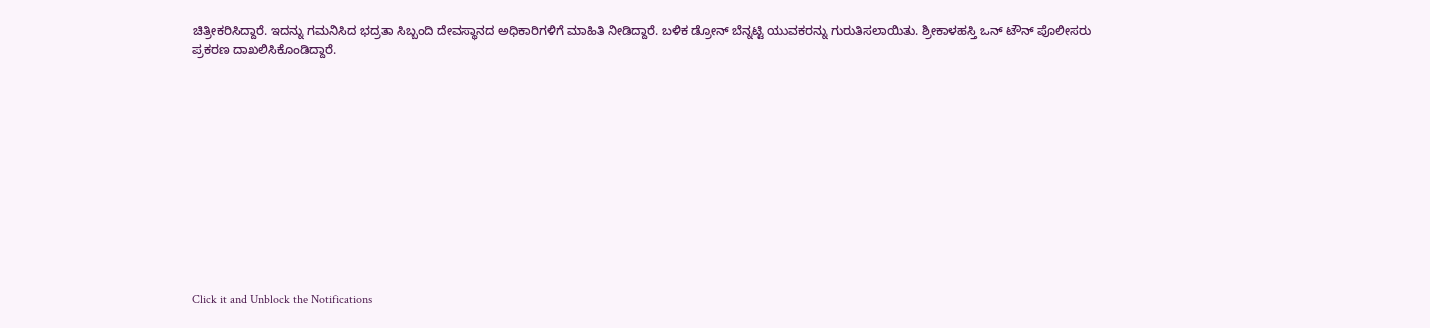ಚಿತ್ರೀಕರಿಸಿದ್ದಾರೆ. ಇದನ್ನು ಗಮನಿಸಿದ ಭದ್ರತಾ ಸಿಬ್ಬಂದಿ ದೇವಸ್ಥಾನದ ಅಧಿಕಾರಿಗಳಿಗೆ ಮಾಹಿತಿ ನೀಡಿದ್ದಾರೆ. ಬಳಿಕ ಡ್ರೋನ್ ಬೆನ್ನಟ್ಟಿ ಯುವಕರನ್ನು ಗುರುತಿಸಲಾಯಿತು. ಶ್ರೀಕಾಳಹಸ್ತಿ ಒನ್ ಟೌನ್ ಪೊಲೀಸರು ಪ್ರಕರಣ ದಾಖಲಿಸಿಕೊಂಡಿದ್ದಾರೆ.












Click it and Unblock the Notifications